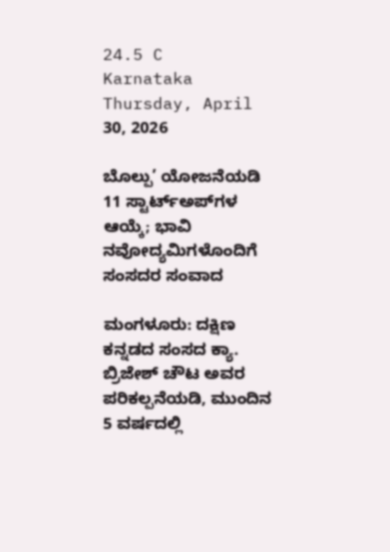24.5 C
Karnataka
Thursday, April 30, 2026

ಬೊಲ್ಪು’ ಯೋಜನೆಯಡಿ 11 ಸ್ಟಾರ್ಟ್‌ಅಪ್‌ಗಳ ಆಯ್ಕೆ; ಭಾವಿ ನವೋದ್ಯಮಿಗಳೊಂದಿಗೆ ಸಂಸದರ ಸಂವಾದ

ಮಂಗಳೂರು: ದಕ್ಷಿಣ ಕನ್ನಡದ ಸಂಸದ ಕ್ಯಾ. ಬ್ರಿಜೇಶ್ ಚೌಟ ಅವರ ಪರಿಕಲ್ಪನೆಯಡಿ, ಮುಂದಿನ 5 ವರ್ಷದಲ್ಲಿ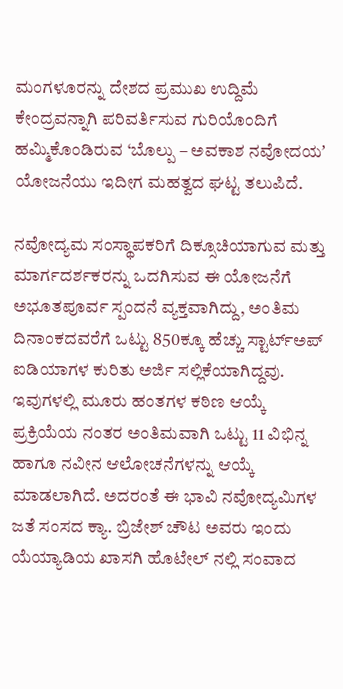ಮಂಗಳೂರನ್ನು ದೇಶದ ಪ್ರಮುಖ ಉದ್ದಿಮೆ ಕೇಂದ್ರವನ್ನಾಗಿ ಪರಿವರ್ತಿಸುವ ಗುರಿಯೊಂದಿಗೆ ಹಮ್ಮಿಕೊಂಡಿರುವ ‘ಬೊಲ್ಪು – ಅವಕಾಶ ನವೋದಯʼ ಯೋಜನೆಯು ಇದೀಗ ಮಹತ್ವದ ಘಟ್ಟ ತಲುಪಿದೆ.

ನವೋದ್ಯಮ ಸಂಸ್ಥಾಪಕರಿಗೆ ದಿಕ್ಸೂಚಿಯಾಗುವ ಮತ್ತು ಮಾರ್ಗದರ್ಶಕರನ್ನು ಒದಗಿಸುವ ಈ ಯೋಜನೆಗೆ ಅಭೂತಪೂರ್ವ ಸ್ಪಂದನೆ ವ್ಯಕ್ತವಾಗಿದ್ದು, ಅಂತಿಮ ದಿನಾಂಕದವರೆಗೆ ಒಟ್ಟು 850ಕ್ಕೂ ಹೆಚ್ಚು ಸ್ಟಾರ್ಟ್‌ಅಪ್ ಐಡಿಯಾಗಳ ಕುರಿತು ಅರ್ಜಿ ಸಲ್ಲಿಕೆಯಾಗಿದ್ದವು. ಇವುಗಳಲ್ಲಿ ಮೂರು ಹಂತಗಳ ಕಠಿಣ ಆಯ್ಕೆ ಪ್ರಕ್ರಿಯೆಯ ನಂತರ ಅಂತಿಮವಾಗಿ ಒಟ್ಟು 11 ವಿಭಿನ್ನ ಹಾಗೂ ನವೀನ ಆಲೋಚನೆಗಳನ್ನು ಆಯ್ಕೆ ಮಾಡಲಾಗಿದೆ. ಅದರಂತೆ ಈ ಭಾವಿ ನವೋದ್ಯಮಿಗಳ ಜತೆ ಸಂಸದ ಕ್ಯಾ. ಬ್ರಿಜೇಶ್‌ ಚೌಟ ಅವರು ಇಂದು ಯೆಯ್ಯಾಡಿಯ ಖಾಸಗಿ ಹೊಟೇಲ್ ನಲ್ಲಿ ಸಂವಾದ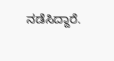ನಡೆಸಿದ್ದಾರೆ.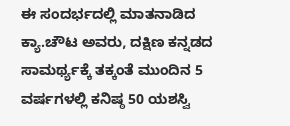ಈ ಸಂದರ್ಭದಲ್ಲಿ ಮಾತನಾಡಿದ ಕ್ಯಾ.ಚೌಟ ಅವರು, ದಕ್ಷಿಣ ಕನ್ನಡದ ಸಾಮರ್ಥ್ಯಕ್ಕೆ ತಕ್ಕಂತೆ ಮುಂದಿನ 5 ವರ್ಷಗಳಲ್ಲಿ ಕನಿಷ್ಠ 50 ಯಶಸ್ವಿ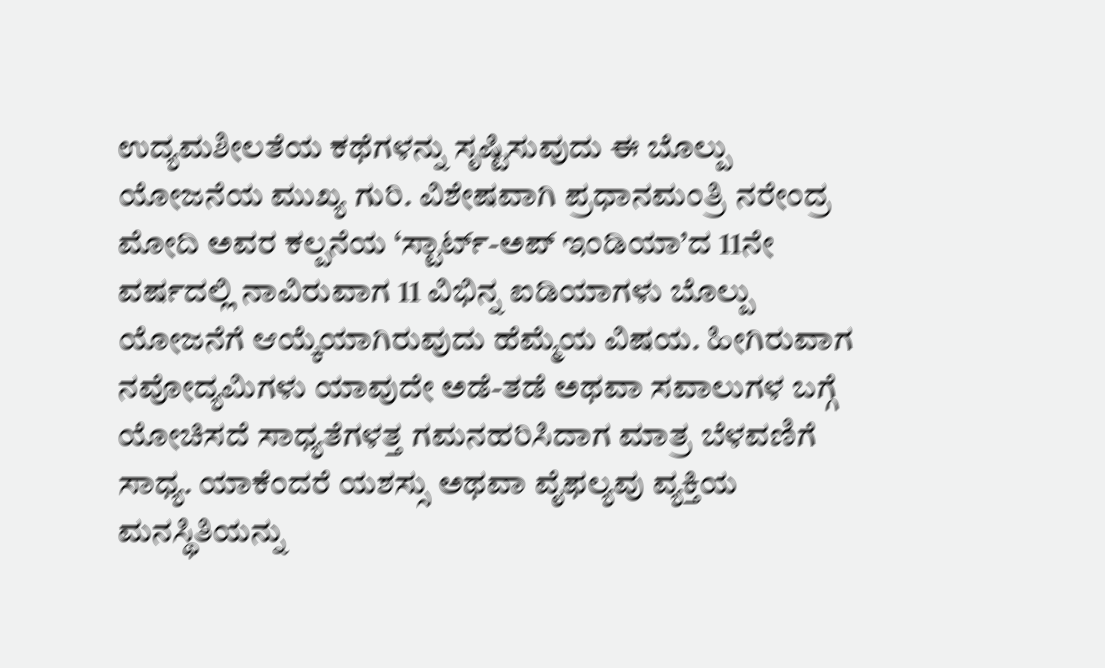ಉದ್ಯಮಶೀಲತೆಯ ಕಥೆಗಳನ್ನು ಸೃಷ್ಟಿಸುವುದು ಈ ಬೊಲ್ಪು ಯೋಜನೆಯ ಮುಖ್ಯ ಗುರಿ. ವಿಶೇಷವಾಗಿ ಪ್ರಧಾನಮಂತ್ರಿ ನರೇಂದ್ರ ಮೋದಿ ಅವರ ಕಲ್ಪನೆಯ ‘ಸ್ಟಾರ್ಟ್-ಅಪ್ ಇಂಡಿಯಾ’ದ 11ನೇ ವರ್ಷದಲ್ಲಿ ನಾವಿರುವಾಗ 11 ವಿಭಿನ್ನ ಐಡಿಯಾಗಳು ಬೊಲ್ಪು ಯೋಜನೆಗೆ ಆಯ್ಕೆಯಾಗಿರುವುದು ಹೆಮ್ಮೆಯ ವಿಷಯ. ಹೀಗಿರುವಾಗ ನವೋದ್ಯಮಿಗಳು ಯಾವುದೇ ಅಡೆ-ತಡೆ ಅಥವಾ ಸವಾಲುಗಳ ಬಗ್ಗೆ ಯೋಚಿಸದೆ ಸಾಧ್ಯತೆಗಳತ್ತ ಗಮನಹರಿಸಿದಾಗ ಮಾತ್ರ ಬೆಳವಣಿಗೆ ಸಾಧ್ಯ. ಯಾಕೆಂದರೆ ಯಶಸ್ಸು ಅಥವಾ ವೈಫಲ್ಯವು ವ್ಯಕ್ತಿಯ ಮನಸ್ಥಿತಿಯನ್ನು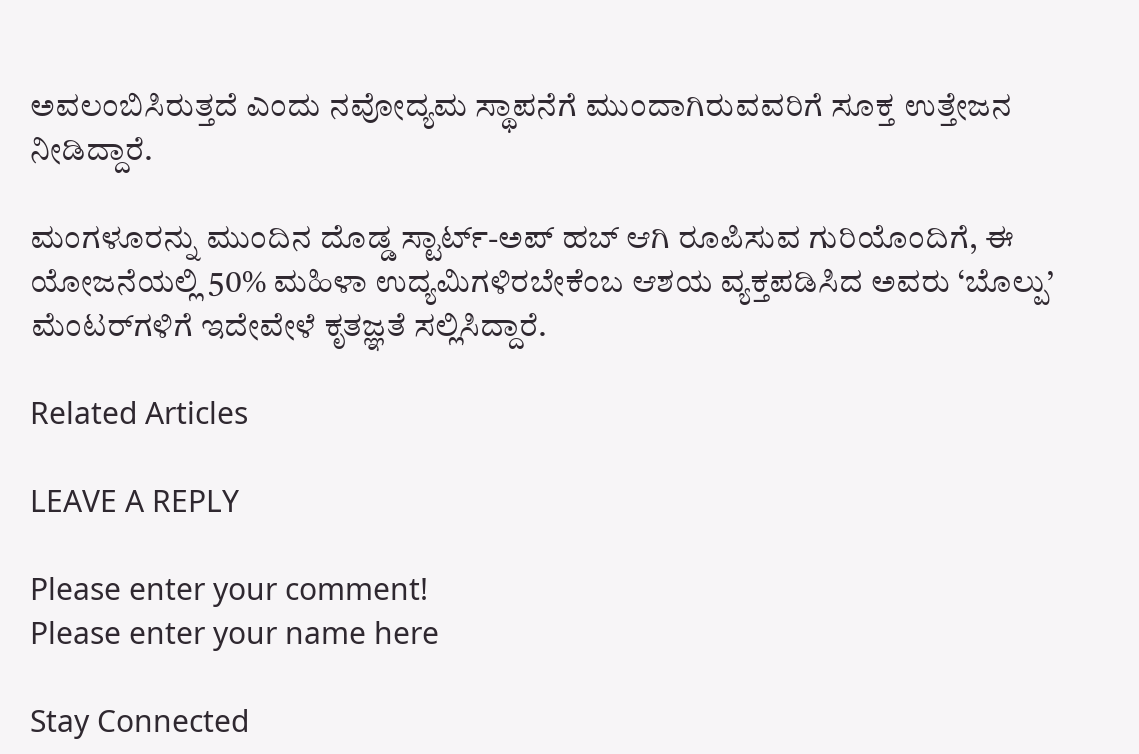ಅವಲಂಬಿಸಿರುತ್ತದೆ ಎಂದು ನವೋದ್ಯಮ ಸ್ಥಾಪನೆಗೆ ಮುಂದಾಗಿರುವವರಿಗೆ ಸೂಕ್ತ ಉತ್ತೇಜನ ನೀಡಿದ್ದಾರೆ.

ಮಂಗಳೂರನ್ನು ಮುಂದಿನ ದೊಡ್ಡ ಸ್ಟಾರ್ಟ್-ಅಪ್ ಹಬ್ ಆಗಿ ರೂಪಿಸುವ ಗುರಿಯೊಂದಿಗೆ, ಈ ಯೋಜನೆಯಲ್ಲಿ 50% ಮಹಿಳಾ ಉದ್ಯಮಿಗಳಿರಬೇಕೆಂಬ ಆಶಯ ವ್ಯಕ್ತಪಡಿಸಿದ ಅವರು ‘ಬೊಲ್ಪು’ ಮೆಂಟರ್‌ಗಳಿಗೆ ಇದೇವೇಳೆ ಕೃತಜ್ಞತೆ ಸಲ್ಲಿಸಿದ್ದಾರೆ.

Related Articles

LEAVE A REPLY

Please enter your comment!
Please enter your name here

Stay Connected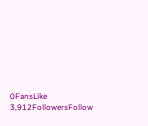0FansLike
3,912FollowersFollow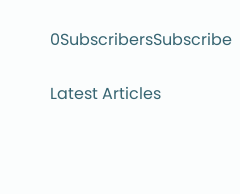0SubscribersSubscribe

Latest Articles